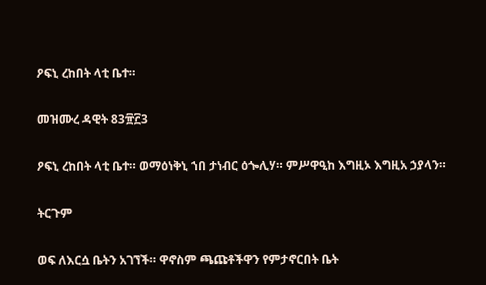ዖፍኒ ረከበት ላቲ ቤተ።

መዝሙረ ዳዊት 83፹፫3

ዖፍኒ ረከበት ላቲ ቤተ። ወማዕነቅኒ ኀበ ታነብር ዕጐሊሃ። ምሥዋዒከ እግዚኦ እግዚአ ኃያላን።

ትርጉም

ወፍ ለእርሷ ቤትን አገኘች። ዋኖስም ጫጩቶችዋን የምታኖርበት ቤት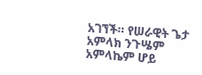አገኘች። የሠራዊት ጌታ አምላክ ንጉሤም አምላኬም ሆይ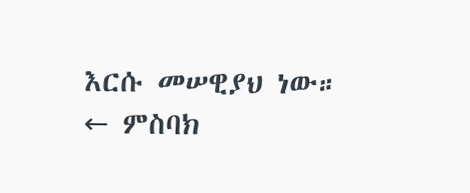እርሱ መሠዊያህ ነው።
← ምስባክ